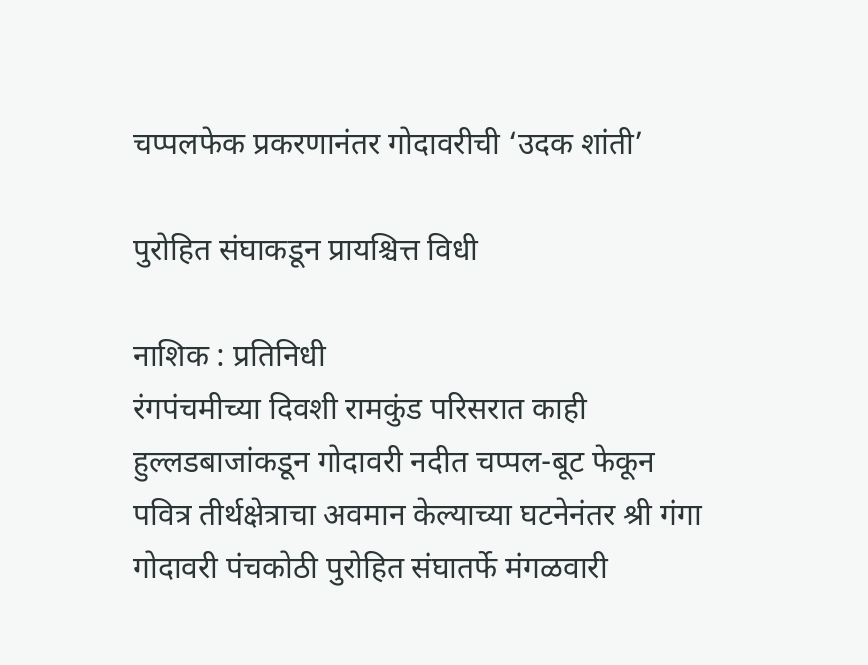चप्पलफेक प्रकरणानंतर गोदावरीची ‘उदक शांती’

पुरोहित संघाकडून प्रायश्चित्त विधी

नाशिक : प्रतिनिधी
रंगपंचमीच्या दिवशी रामकुंड परिसरात काही हुल्लडबाजांकडून गोदावरी नदीत चप्पल-बूट फेकून पवित्र तीर्थक्षेत्राचा अवमान केल्याच्या घटनेनंतर श्री गंगा गोदावरी पंचकोठी पुरोहित संघातर्फे मंगळवारी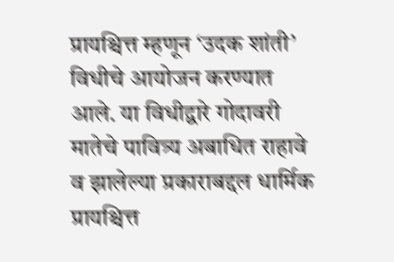प्रायश्चित्त म्हणून ‘उदक शांती’ विधीचे आयोजन करण्यात आले. या विधीद्वारे गोदावरी मातेचे पावित्र्य अबाधित राहावे व झालेल्या प्रकाराबद्दल धार्मिक प्रायश्चित्त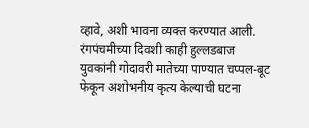व्हावे, अशी भावना व्यक्त करण्यात आली.
रंगपंचमीच्या दिवशी काही हुल्लडबाज युवकांनी गोदावरी मातेच्या पाण्यात चप्पल-बूट फेकून अशोभनीय कृत्य केल्याची घटना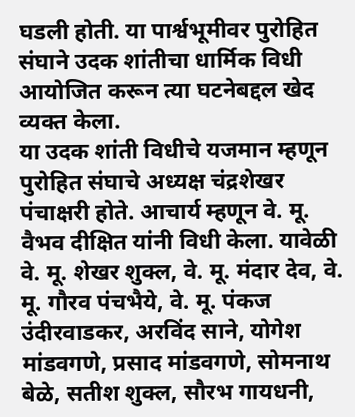घडली होती. या पार्श्वभूमीवर पुरोहित संघाने उदक शांतीचा धार्मिक विधी आयोजित करून त्या घटनेबद्दल खेद व्यक्त केला.
या उदक शांती विधीचे यजमान म्हणून पुरोहित संघाचे अध्यक्ष चंद्रशेखर पंचाक्षरी होते. आचार्य म्हणून वे. मू. वैभव दीक्षित यांनी विधी केला. यावेळी वे. मू. शेखर शुक्ल, वे. मू. मंदार देव, वे. मू. गौरव पंचभैये, वे. मू. पंकज उंदीरवाडकर, अरविंद साने, योगेश मांडवगणे, प्रसाद मांडवगणे, सोमनाथ बेळे, सतीश शुक्ल, सौरभ गायधनी,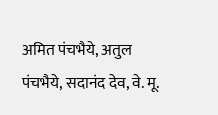अमित पंचभैये, अतुल पंचभैये, सदानंद देव, वे. मू.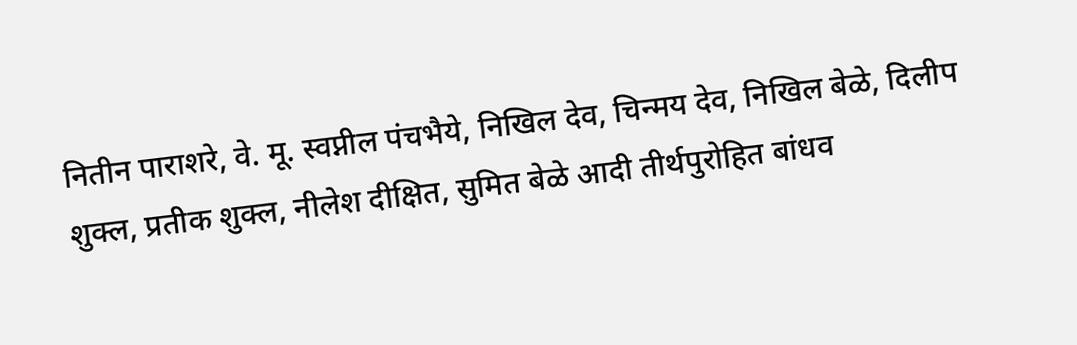नितीन पाराशरे, वे. मू. स्वप्नील पंचभैये, निखिल देव, चिन्मय देव, निखिल बेळे, दिलीप शुक्ल, प्रतीक शुक्ल, नीलेश दीक्षित, सुमित बेळे आदी तीर्थपुरोहित बांधव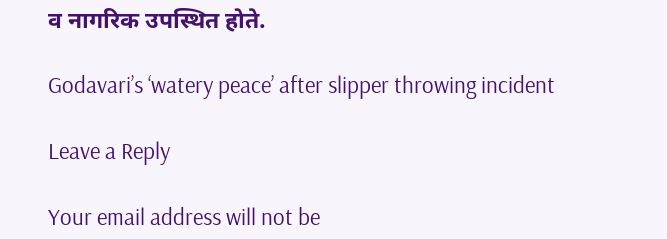व नागरिक उपस्थित होते.

Godavari’s ‘watery peace’ after slipper throwing incident

Leave a Reply

Your email address will not be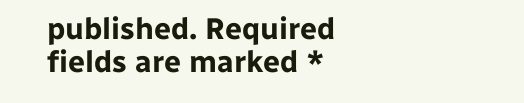published. Required fields are marked *